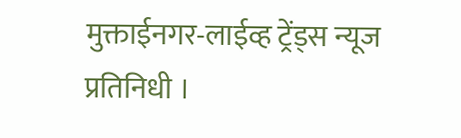मुक्ताईनगर-लाईव्ह ट्रेंड्स न्यूज प्रतिनिधी ।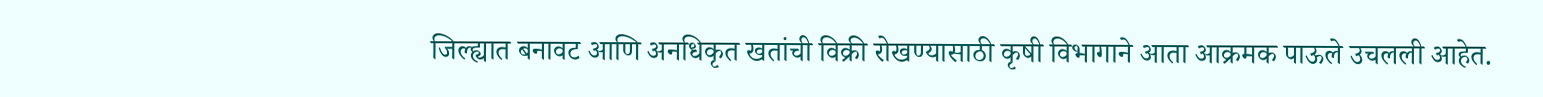जिल्ह्यात बनावट आणि अनधिकृत खतांची विक्री रोखण्यासाठी कृषी विभागाने आता आक्रमक पाऊले उचलली आहेत.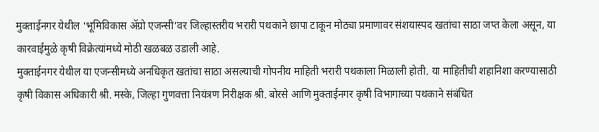मुक्ताईनगर येथील ‘भूमिविकास ॲग्रो एजन्सी’वर जिल्हास्तरीय भरारी पथकाने छापा टाकून मोठ्या प्रमाणावर संशयास्पद खतांचा साठा जप्त केला असून, या कारवाईमुळे कृषी विक्रेत्यांमध्ये मोठी खळबळ उडाली आहे.
मुक्ताईनगर येथील या एजन्सीमध्ये अनधिकृत खतांचा साठा असल्याची गोपनीय माहिती भरारी पथकाला मिळाली होती. या माहितीची शहानिशा करण्यासाठी कृषी विकास अधिकारी श्री. मस्के, जिल्हा गुणवत्ता नियंत्रण निरीक्षक श्री. बोरसे आणि मुक्ताईनगर कृषी विभागाच्या पथकाने संबंधित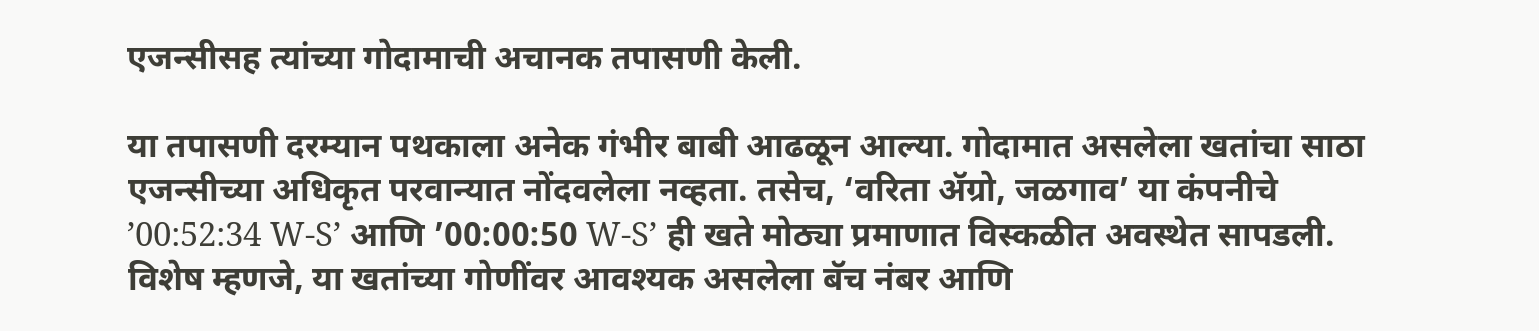एजन्सीसह त्यांच्या गोदामाची अचानक तपासणी केली.

या तपासणी दरम्यान पथकाला अनेक गंभीर बाबी आढळून आल्या. गोदामात असलेला खतांचा साठा एजन्सीच्या अधिकृत परवान्यात नोंदवलेला नव्हता. तसेच, ‘वरिता ॲग्रो, जळगाव’ या कंपनीचे ’00:52:34 W-S’ आणि ’00:00:50 W-S’ ही खते मोठ्या प्रमाणात विस्कळीत अवस्थेत सापडली. विशेष म्हणजे, या खतांच्या गोणींवर आवश्यक असलेला बॅच नंबर आणि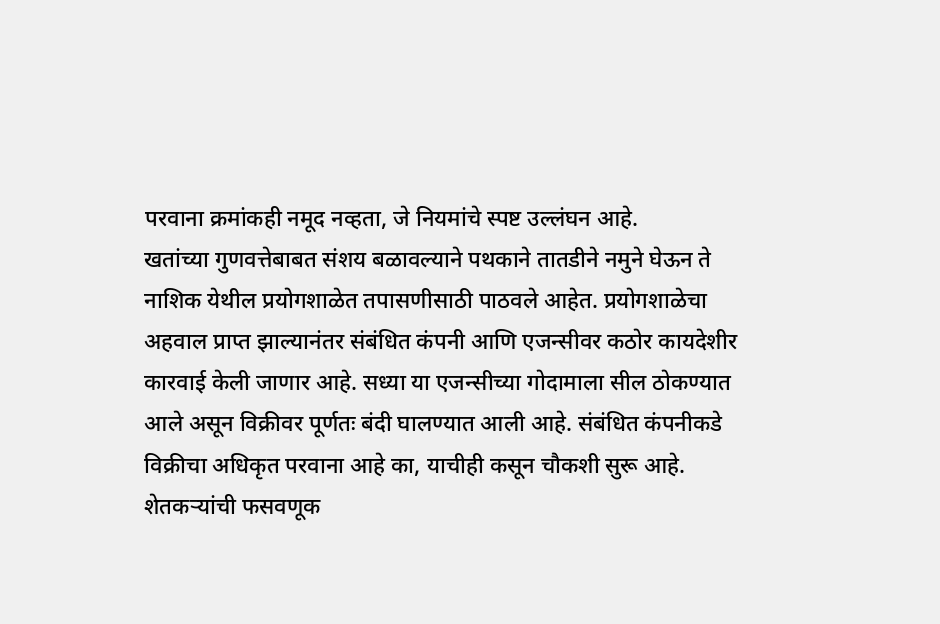परवाना क्रमांकही नमूद नव्हता, जे नियमांचे स्पष्ट उल्लंघन आहे.
खतांच्या गुणवत्तेबाबत संशय बळावल्याने पथकाने तातडीने नमुने घेऊन ते नाशिक येथील प्रयोगशाळेत तपासणीसाठी पाठवले आहेत. प्रयोगशाळेचा अहवाल प्राप्त झाल्यानंतर संबंधित कंपनी आणि एजन्सीवर कठोर कायदेशीर कारवाई केली जाणार आहे. सध्या या एजन्सीच्या गोदामाला सील ठोकण्यात आले असून विक्रीवर पूर्णतः बंदी घालण्यात आली आहे. संबंधित कंपनीकडे विक्रीचा अधिकृत परवाना आहे का, याचीही कसून चौकशी सुरू आहे.
शेतकऱ्यांची फसवणूक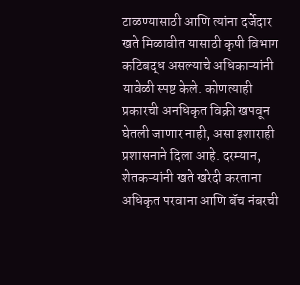टाळण्यासाठी आणि त्यांना दर्जेदार खते मिळावीत यासाठी कृषी विभाग कटिबद्ध असल्याचे अधिकाऱ्यांनी यावेळी स्पष्ट केले. कोणत्याही प्रकारची अनधिकृत विक्री खपवून घेतली जाणार नाही, असा इशाराही प्रशासनाने दिला आहे. दरम्यान, शेतकऱ्यांनी खते खरेदी करताना अधिकृत परवाना आणि बॅच नंबरची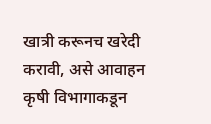खात्री करूनच खरेदी करावी, असे आवाहन कृषी विभागाकडून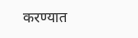करण्यात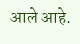आले आहे.